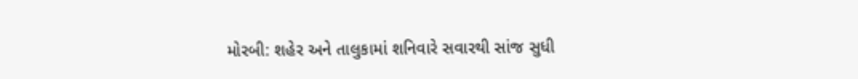મોરબી: શહેર અને તાલુકામાં શનિવારે સવારથી સાંજ સુધી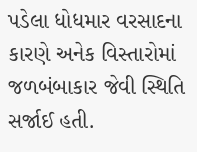પડેલા ધોધમાર વરસાદના કારણે અનેક વિસ્તારોમાં જળબંબાકાર જેવી સ્થિતિ સર્જાઈ હતી.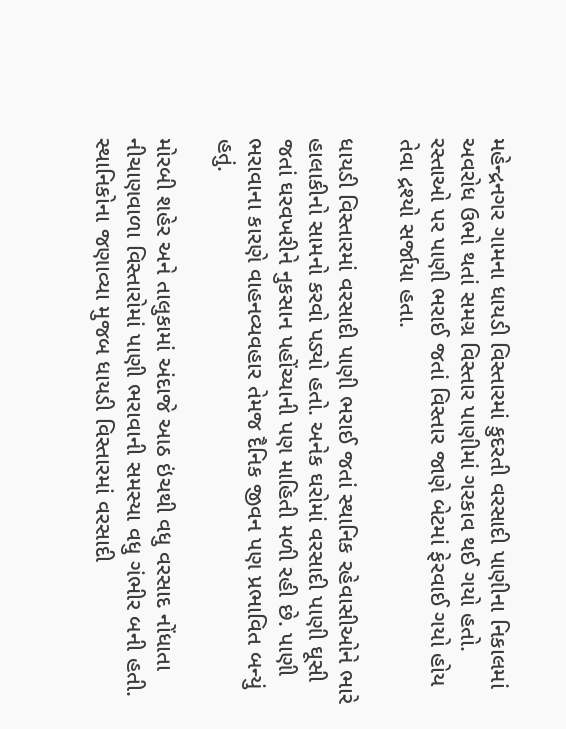મહેન્દ્રનગર ગામના ધાયડી વિસ્તારમાં કુદરતી વરસાદી પાણીના નિકાલમાં અવરોધ ઉભો થતાં સમગ્ર વિસ્તાર પાણીમાં ગરકાવ થઈ ગયો હતો. રસ્તાઓ પર પાણી ભરાઈ જતાં વિસ્તાર જાણે બેટમાં ફેરવાઈ ગયો હોય તેવા દ્રશ્યો સર્જાયા હતા.

ધાયડી વિસ્તારમાં વરસાદી પાણી ભરાઈ જતાં સ્થાનિક રહેવાસીઓને ભારે હાલાકીનો સામનો કરવો પડ્યો હતો. અનેક ઘરોમાં વરસાદી પાણી ઘૂસી જતાં ઘરવખરીને નુકસાન પહોંચ્યાની પણ માહિતી મળી રહી છે. પાણી ભરાવાના કારણે વાહનવ્યવહાર તેમજ દૈનિક જીવન પણ પ્રભાવિત બન્યું હતું.

મોરબી શહેર અને તાલુકામાં અંદાજે આઠ ઇંચથી વધુ વરસાદ નોંધાતા નીચાણવાળા વિસ્તારોમાં પાણી ભરાવાની સમસ્યા વધુ ગંભીર બની હતી. સ્થાનિકોના જણાવ્યા મુજબ ધાયડી વિસ્તારમાં વરસાદી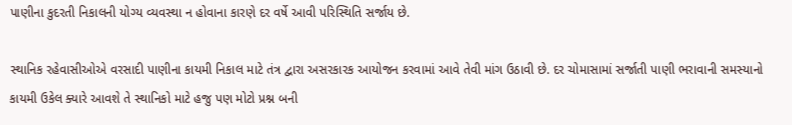પાણીના કુદરતી નિકાલની યોગ્ય વ્યવસ્થા ન હોવાના કારણે દર વર્ષે આવી પરિસ્થિતિ સર્જાય છે.

સ્થાનિક રહેવાસીઓએ વરસાદી પાણીના કાયમી નિકાલ માટે તંત્ર દ્વારા અસરકારક આયોજન કરવામાં આવે તેવી માંગ ઉઠાવી છે. દર ચોમાસામાં સર્જાતી પાણી ભરાવાની સમસ્યાનો કાયમી ઉકેલ ક્યારે આવશે તે સ્થાનિકો માટે હજુ પણ મોટો પ્રશ્ન બની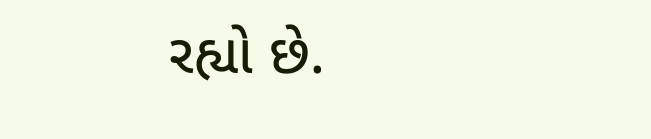રહ્યો છે.